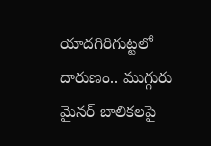యాదగిరిగుట్టలో దారుణం.. ముగ్గురు మైనర్ బాలికలపై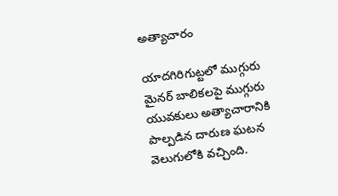అత్యాచారం

యాదగిరిగుట్టలో ముగ్గురు మైనర్ బాలికలపై ముగ్గురు యువకులు అత్యాచారానికి పాల్పడిన దారుణ ఘటన వెలుగులోకి వచ్చింది.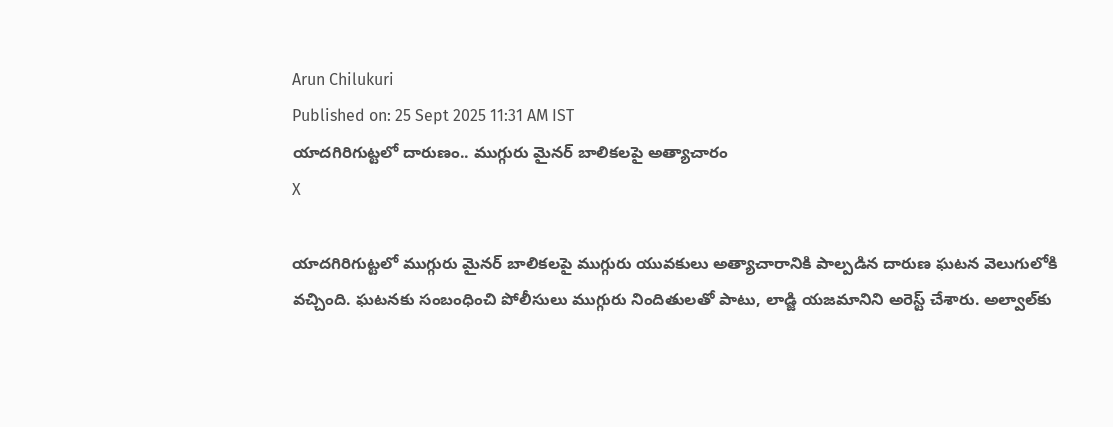Arun Chilukuri
Published on: 25 Sept 2025 11:31 AM IST
యాదగిరిగుట్టలో దారుణం.. ముగ్గురు మైనర్ బాలికలపై అత్యాచారం
X

యాదగిరిగుట్టలో ముగ్గురు మైనర్ బాలికలపై ముగ్గురు యువకులు అత్యాచారానికి పాల్పడిన దారుణ ఘటన వెలుగులోకి వచ్చింది. ఘటనకు సంబంధించి పోలీసులు ముగ్గురు నిందితులతో పాటు, లాడ్జి యజమానిని అరెస్ట్ చేశారు. అల్వాల్‌కు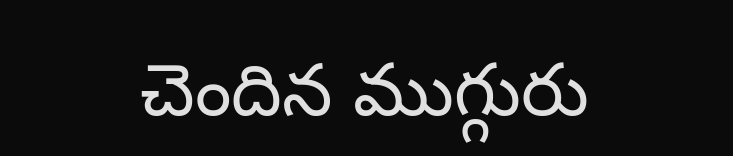చెందిన ముగ్గురు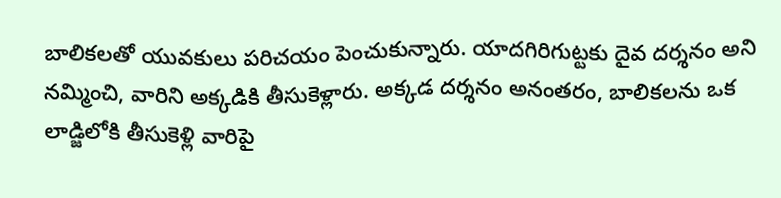బాలికలతో యువకులు పరిచయం పెంచుకున్నారు. యాదగిరిగుట్టకు దైవ దర్శనం అని నమ్మించి, వారిని అక్కడికి తీసుకెళ్లారు. అక్కడ దర్శనం అనంతరం, బాలికలను ఒక లాడ్జిలోకి తీసుకెళ్లి వారిపై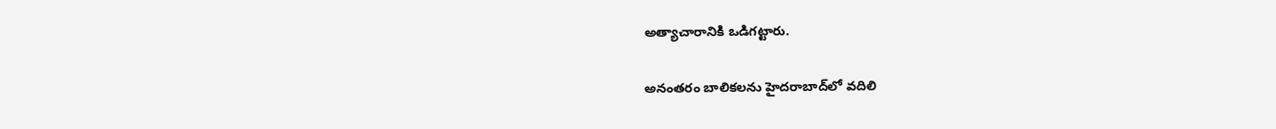అత్యాచారానికి ఒడిగట్టారు.

అనంతరం బాలికలను హైదరాబాద్‌లో వదిలి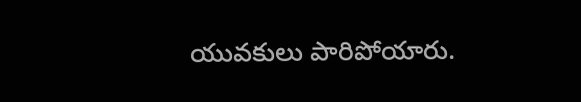యువకులు పారిపోయారు.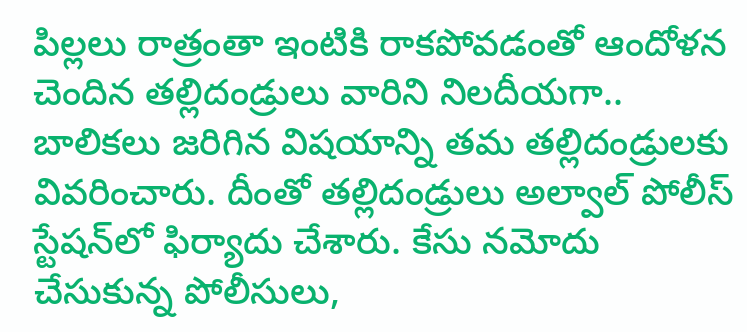పిల్లలు రాత్రంతా ఇంటికి రాకపోవడంతో ఆందోళన చెందిన తల్లిదండ్రులు వారిని నిలదీయగా.. బాలికలు జరిగిన విషయాన్ని తమ తల్లిదండ్రులకు వివరించారు. దీంతో తల్లిదండ్రులు అల్వాల్ పోలీస్ స్టేషన్‌లో ఫిర్యాదు చేశారు. కేసు నమోదు చేసుకున్న పోలీసులు,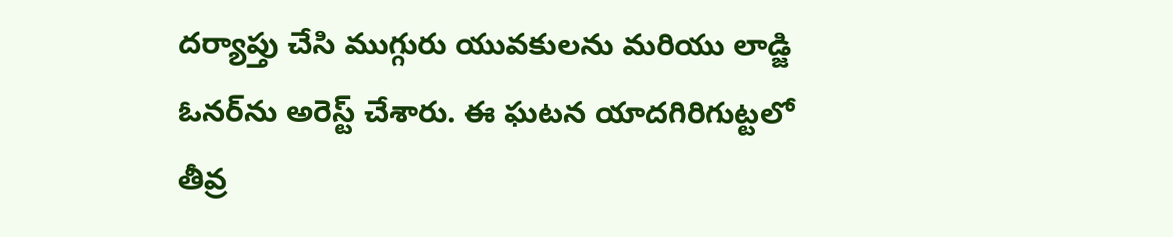దర్యాప్తు చేసి ముగ్గురు యువకులను మరియు లాడ్జి ఓనర్‌ను అరెస్ట్ చేశారు. ఈ ఘటన యాదగిరిగుట్టలో తీవ్ర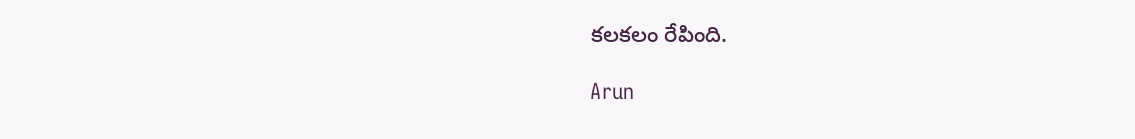కలకలం రేపింది.

Arun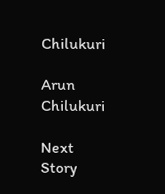Chilukuri

Arun Chilukuri

Next Story